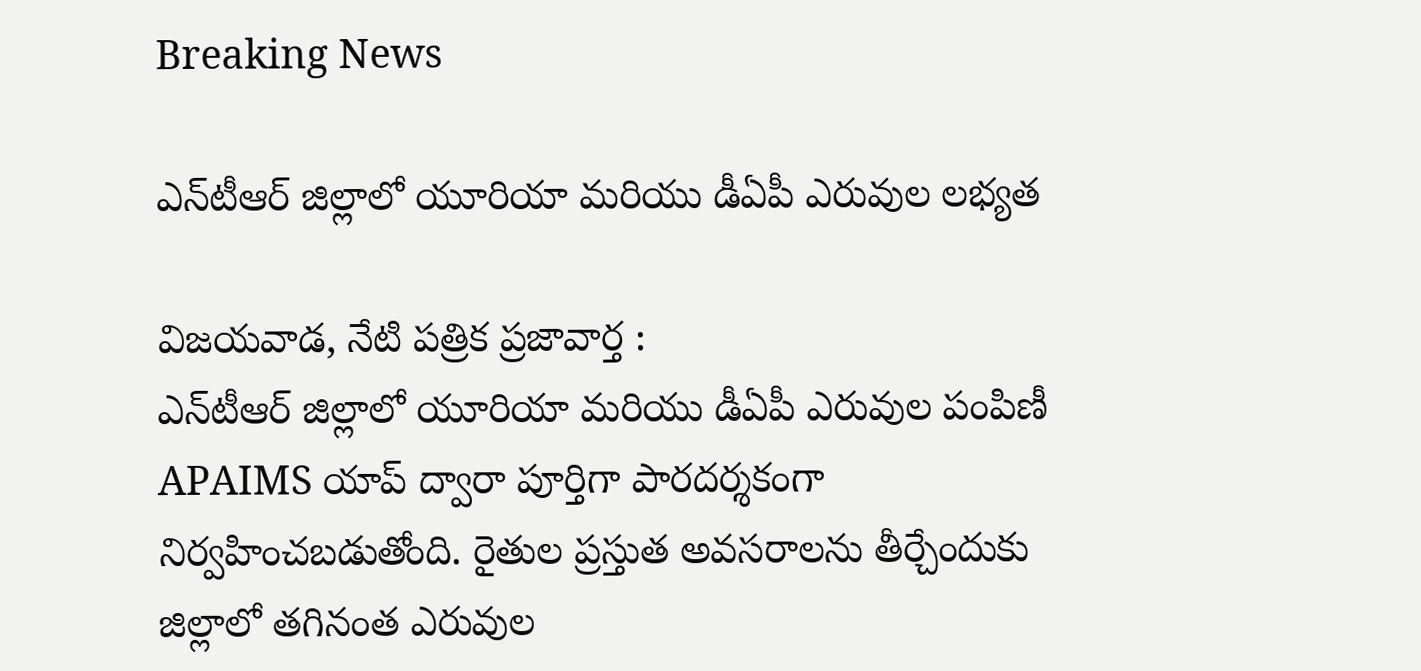Breaking News

ఎన్‌టీఆర్ జిల్లాలో యూరియా మరియు డీఏపీ ఎరువుల లభ్యత

విజయవాడ, నేటి పత్రిక ప్రజావార్త :
ఎన్‌టీఆర్ జిల్లాలో యూరియా మరియు డీఏపీ ఎరువుల పంపిణీ APAIMS యాప్ ద్వారా పూర్తిగా పారదర్శకంగా నిర్వహించబడుతోంది. రైతుల ప్రస్తుత అవసరాలను తీర్చేందుకు జిల్లాలో తగినంత ఎరువుల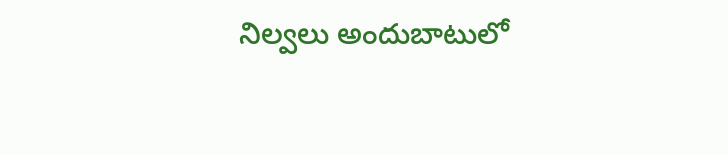నిల్వలు అందుబాటులో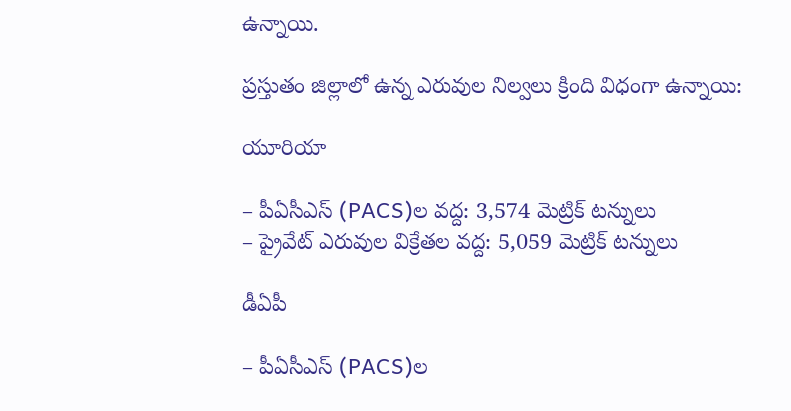ఉన్నాయి.

ప్రస్తుతం జిల్లాలో ఉన్న ఎరువుల నిల్వలు క్రింది విధంగా ఉన్నాయి:

యూరియా

– పీఏసీఎస్ (PACS)ల వద్ద: 3,574 మెట్రిక్ టన్నులు
– ప్రైవేట్ ఎరువుల విక్రేతల వద్ద: 5,059 మెట్రిక్ టన్నులు

డీఏపీ

– పీఏసీఎస్ (PACS)ల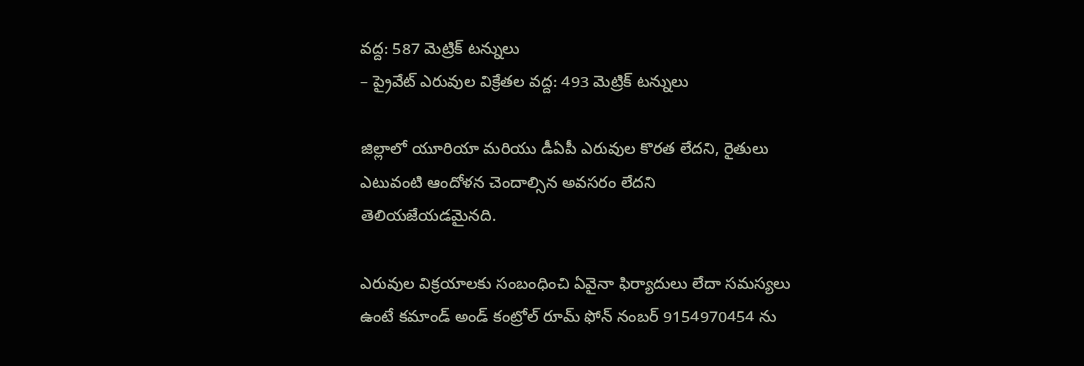వద్ద: 587 మెట్రిక్ టన్నులు
– ప్రైవేట్ ఎరువుల విక్రేతల వద్ద: 493 మెట్రిక్ టన్నులు

జిల్లాలో యూరియా మరియు డీఏపీ ఎరువుల కొరత లేదని, రైతులు ఎటువంటి ఆందోళన చెందాల్సిన అవసరం లేదని తెలియజేయడమైనది.

ఎరువుల విక్రయాలకు సంబంధించి ఏవైనా ఫిర్యాదులు లేదా సమస్యలు ఉంటే కమాండ్ అండ్ కంట్రోల్ రూమ్ ఫోన్ నంబర్ 9154970454 ను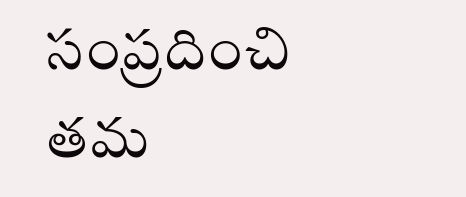సంప్రదించి తమ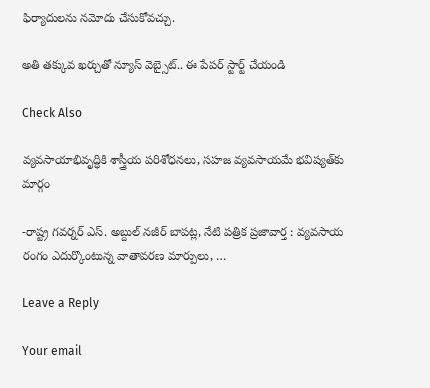ఫిర్యాదులను నమోదు చేసుకోవచ్చు.

అతి తక్కువ ఖర్చుతో న్యూస్ వెబ్సైట్.. ఈ పేపర్ స్టార్ట్ చేయండి

Check Also

వ్యవసాయాభివృద్ధికి శాస్త్రీయ పరిశోధనలు, సహజ వ్యవసాయమే భవిష్యత్‌కు మార్గం

-రాష్ట్ర గవర్నర్ ఎస్. అబ్దుల్ నజీర్ బాపట్ల, నేటి పత్రిక ప్రజావార్త : వ్యవసాయ రంగం ఎదుర్కొంటున్న వాతావరణ మార్పులు, …

Leave a Reply

Your email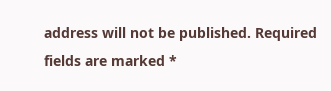address will not be published. Required fields are marked *